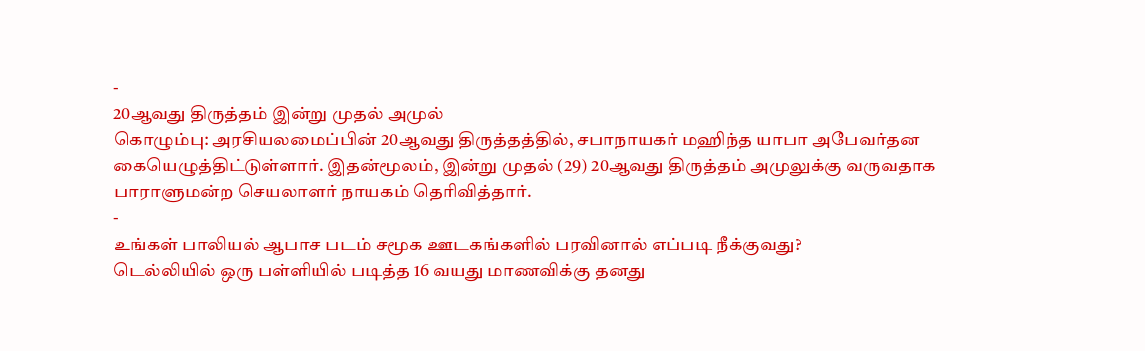-
20ஆவது திருத்தம் இன்று முதல் அமுல்
கொழும்பு: அரசியலமைப்பின் 20ஆவது திருத்தத்தில், சபாநாயகர் மஹிந்த யாபா அபேவர்தன கையெழுத்திட்டுள்ளார். இதன்மூலம், இன்று முதல் (29) 20ஆவது திருத்தம் அமுலுக்கு வருவதாக பாராளுமன்ற செயலாளர் நாயகம் தெரிவித்தார்.
-
உங்கள் பாலியல் ஆபாச படம் சமூக ஊடகங்களில் பரவினால் எப்படி நீக்குவது?
டெல்லியில் ஒரு பள்ளியில் படித்த 16 வயது மாணவிக்கு தனது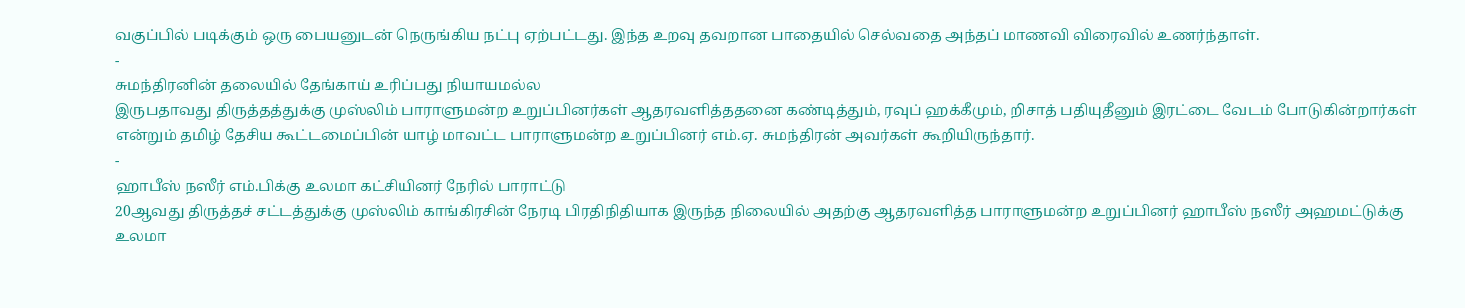வகுப்பில் படிக்கும் ஒரு பையனுடன் நெருங்கிய நட்பு ஏற்பட்டது. இந்த உறவு தவறான பாதையில் செல்வதை அந்தப் மாணவி விரைவில் உணர்ந்தாள்.
-
சுமந்திரனின் தலையில் தேங்காய் உரிப்பது நியாயமல்ல
இருபதாவது திருத்தத்துக்கு முஸ்லிம் பாராளுமன்ற உறுப்பினர்கள் ஆதரவளித்ததனை கண்டித்தும், ரவுப் ஹக்கீமும், றிசாத் பதியுதீனும் இரட்டை வேடம் போடுகின்றார்கள் என்றும் தமிழ் தேசிய கூட்டமைப்பின் யாழ் மாவட்ட பாராளுமன்ற உறுப்பினர் எம்.ஏ. சுமந்திரன் அவர்கள் கூறியிருந்தார்.
-
ஹாபீஸ் நஸீர் எம்.பிக்கு உலமா கட்சியினர் நேரில் பாராட்டு
20ஆவது திருத்தச் சட்டத்துக்கு முஸ்லிம் காங்கிரசின் நேரடி பிரதிநிதியாக இருந்த நிலையில் அதற்கு ஆதரவளித்த பாராளுமன்ற உறுப்பினர் ஹாபீஸ் நஸீர் அஹமட்டுக்கு உலமா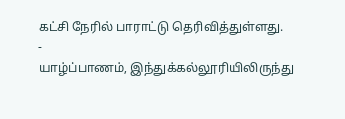கட்சி நேரில் பாராட்டு தெரிவித்துள்ளது.
-
யாழ்ப்பாணம், இந்துக்கல்லூரியிலிருந்து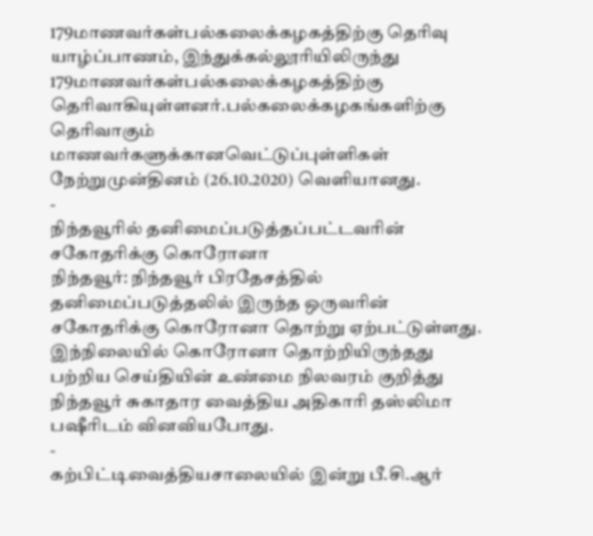179மாணவர்கள்பல்கலைக்கழகத்திற்கு தெரிவு
யாழ்ப்பாணம், இந்துக்கல்லூரியிலிருந்து 179மாணவர்கள்பல்கலைக்கழகத்திற்கு தெரிவாகியுள்ளனர்.பல்கலைக்கழகங்களிற்கு தெரிவாகும் மாணவர்களுக்கானவெட்டுப்புள்ளிகள் நேற்றுமுன்தினம் (26.10.2020) வெளியானது.
-
நிந்தவூரில் தனிமைப்படுத்தப்பட்டவரின் சகோதரிக்கு கொரோனா
நிந்தவூர்: நிந்தவூர் பிரதேசத்தில் தனிமைப்படுத்தலில் இருந்த ஒருவரின் சகோதரிக்கு கொரோனா தொற்று ஏற்பட்டுள்ளது. இந்நிலையில் கொரோனா தொற்றியிருந்தது பற்றிய செய்தியின் உண்மை நிலவரம் குறித்து நிந்தவூர் சுகாதார வைத்திய அதிகாரி தஸ்லிமா பஷீரிடம் வினவியபோது.
-
கற்பிட்டிவைத்தியசாலையில் இன்று பீ.சி.ஆர்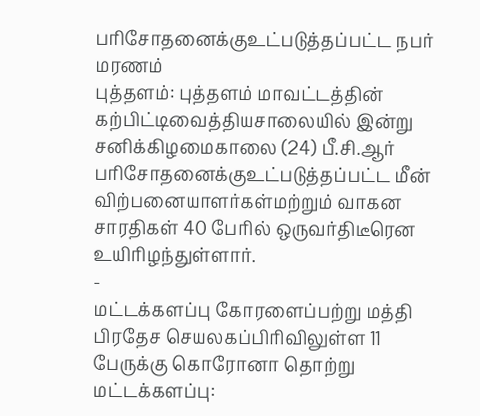பரிசோதனைக்குஉட்படுத்தப்பட்ட நபர் மரணம்
புத்தளம்: புத்தளம் மாவட்டத்தின் கற்பிட்டிவைத்தியசாலையில் இன்று சனிக்கிழமைகாலை (24) பீ.சி.ஆர் பரிசோதனைக்குஉட்படுத்தப்பட்ட மீன் விற்பனையாளர்கள்மற்றும் வாகன சாரதிகள் 40 பேரில் ஒருவர்திடீரென உயிரிழந்துள்ளார்.
-
மட்டக்களப்பு கோரளைப்பற்று மத்தி பிரதேச செயலகப்பிரிவிலுள்ள 11 பேருக்கு கொரோனா தொற்று
மட்டக்களப்பு: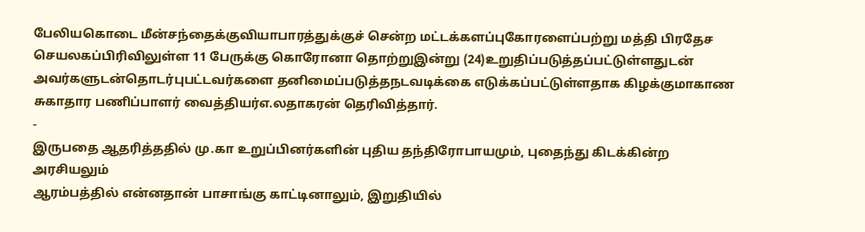பேலியகொடை மீன்சந்தைக்குவியாபாரத்துக்குச் சென்ற மட்டக்களப்புகோரளைப்பற்று மத்தி பிரதேச செயலகப்பிரிவிலுள்ள 11 பேருக்கு கொரோனா தொற்றுஇன்று (24)உறுதிப்படுத்தப்பட்டுள்ளதுடன் அவர்களுடன்தொடர்புபட்டவர்களை தனிமைப்படுத்தநடவடிக்கை எடுக்கப்பட்டுள்ளதாக கிழக்குமாகாண சுகாதார பணிப்பாளர் வைத்தியர்எ.லதாகரன் தெரிவித்தார்.
-
இருபதை ஆதரித்ததில் மு.கா உறுப்பினர்களின் புதிய தந்திரோபாயமும், புதைந்து கிடக்கின்ற அரசியலும்
ஆரம்பத்தில் என்னதான் பாசாங்கு காட்டினாலும், இறுதியில்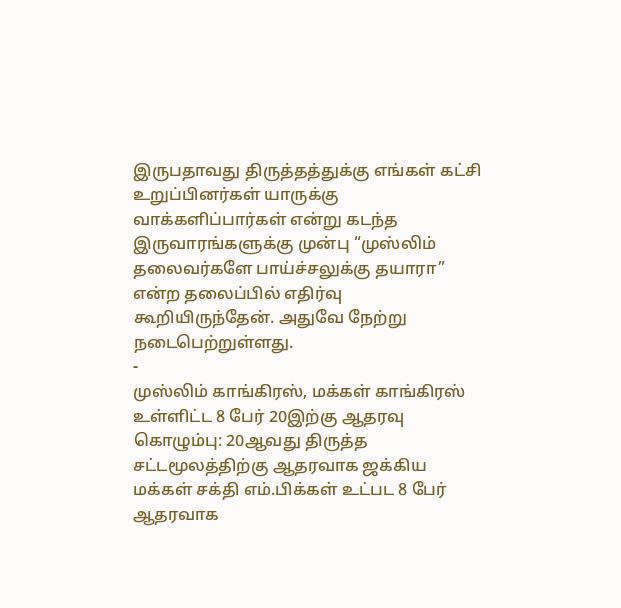இருபதாவது திருத்தத்துக்கு எங்கள் கட்சி உறுப்பினர்கள் யாருக்கு வாக்களிப்பார்கள் என்று கடந்த இருவாரங்களுக்கு முன்பு “முஸ்லிம் தலைவர்களே பாய்ச்சலுக்கு தயாரா” என்ற தலைப்பில் எதிர்வு கூறியிருந்தேன். அதுவே நேற்று நடைபெற்றுள்ளது.
-
முஸ்லிம் காங்கிரஸ், மக்கள் காங்கிரஸ் உள்ளிட்ட 8 பேர் 20இற்கு ஆதரவு
கொழும்பு: 20ஆவது திருத்த சட்டமூலத்திற்கு ஆதரவாக ஜக்கிய மக்கள் சக்தி எம்.பிக்கள் உட்பட 8 பேர் ஆதரவாக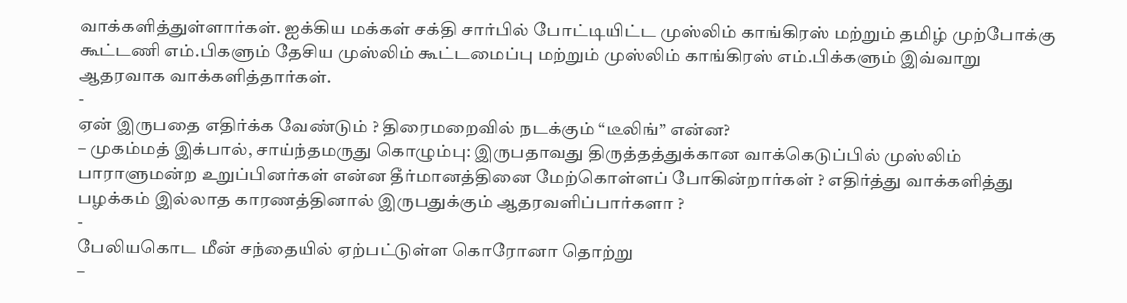வாக்களித்துள்ளார்கள். ஐக்கிய மக்கள் சக்தி சார்பில் போட்டியிட்ட முஸ்லிம் காங்கிரஸ் மற்றும் தமிழ் முற்போக்கு கூட்டணி எம்.பிகளும் தேசிய முஸ்லிம் கூட்டமைப்பு மற்றும் முஸ்லிம் காங்கிரஸ் எம்.பிக்களும் இவ்வாறு ஆதரவாக வாக்களித்தார்கள்.
-
ஏன் இருபதை எதிர்க்க வேண்டும் ? திரைமறைவில் நடக்கும் “டீலிங்” என்ன?
– முகம்மத் இக்பால், சாய்ந்தமருது கொழும்பு: இருபதாவது திருத்தத்துக்கான வாக்கெடுப்பில் முஸ்லிம் பாராளுமன்ற உறுப்பினர்கள் என்ன தீர்மானத்தினை மேற்கொள்ளப் போகின்றார்கள் ? எதிர்த்து வாக்களித்து பழக்கம் இல்லாத காரணத்தினால் இருபதுக்கும் ஆதரவளிப்பார்களா ?
-
பேலியகொட மீன் சந்தையில் ஏற்பட்டுள்ள கொரோனா தொற்று
–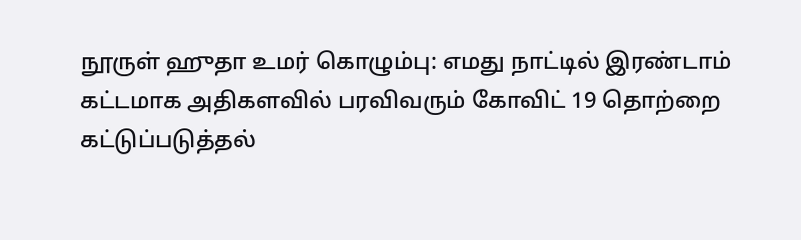நூருள் ஹுதா உமர் கொழும்பு: எமது நாட்டில் இரண்டாம் கட்டமாக அதிகளவில் பரவிவரும் கோவிட் 19 தொற்றை கட்டுப்படுத்தல்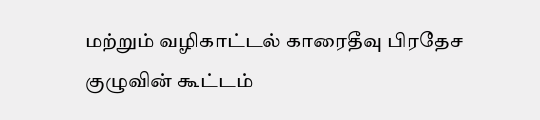மற்றும் வழிகாட்டல் காரைதீவு பிரதேச குழுவின் கூட்டம்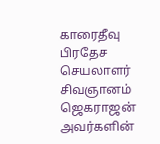காரைதீவு பிரதேச செயலாளர் சிவஞானம் ஜெகராஜன் அவர்களின்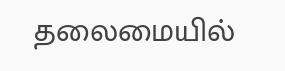தலைமையில்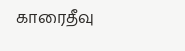காரைதீவு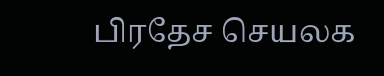பிரதேச செயலக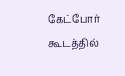கேட்போர் கூடத்தில்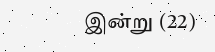இன்று (22)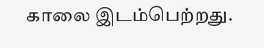காலை இடம்பெற்றது.